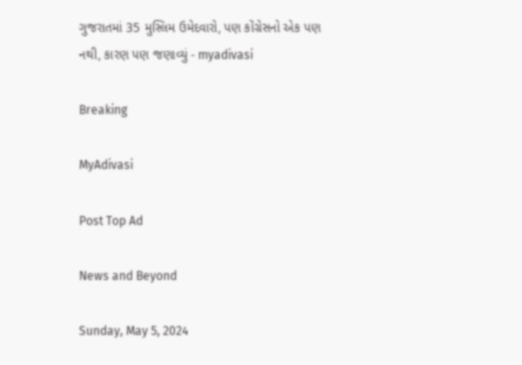ગુજરાતમાં 35 મુસ્લિમ ઉમેદવારો, પણ કોંગ્રેસનો એક પણ નથી, કારણ પણ જણાવ્યું - myadivasi

Breaking

MyAdivasi

Post Top Ad

News and Beyond

Sunday, May 5, 2024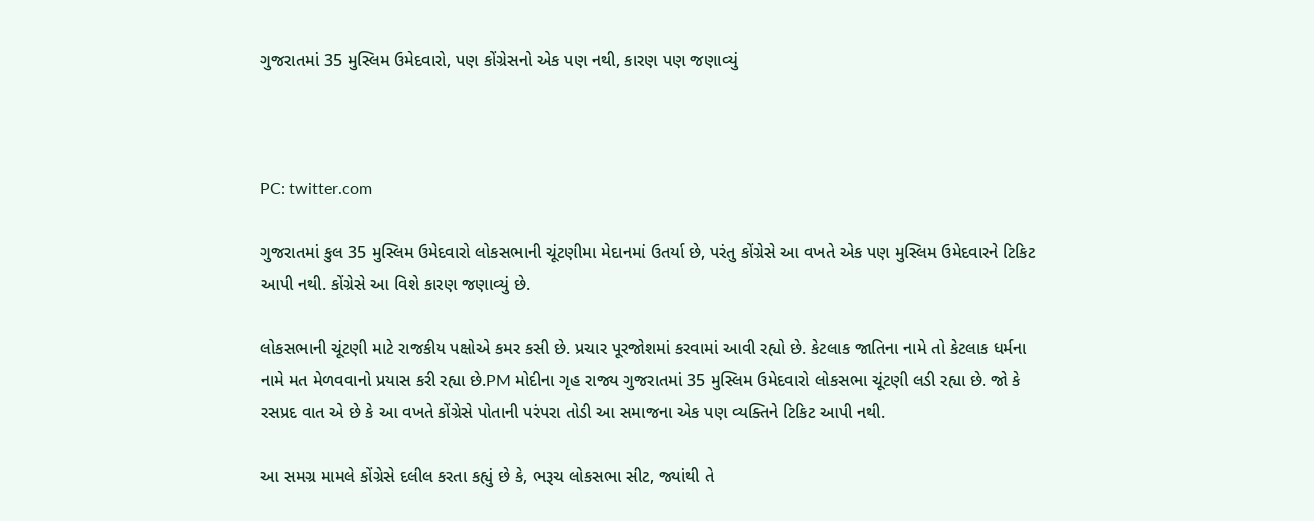ગુજરાતમાં 35 મુસ્લિમ ઉમેદવારો, પણ કોંગ્રેસનો એક પણ નથી, કારણ પણ જણાવ્યું



PC: twitter.com

ગુજરાતમાં કુલ 35 મુસ્લિમ ઉમેદવારો લોકસભાની ચૂંટણીમા મેદાનમાં ઉતર્યા છે, પરંતુ કોંગ્રેસે આ વખતે એક પણ મુસ્લિમ ઉમેદવારને ટિકિટ આપી નથી. કોંગ્રેસે આ વિશે કારણ જણાવ્યું છે.

લોકસભાની ચૂંટણી માટે રાજકીય પક્ષોએ કમર કસી છે. પ્રચાર પૂરજોશમાં કરવામાં આવી રહ્યો છે. કેટલાક જાતિના નામે તો કેટલાક ધર્મના નામે મત મેળવવાનો પ્રયાસ કરી રહ્યા છે.PM મોદીના ગૃહ રાજ્ય ગુજરાતમાં 35 મુસ્લિમ ઉમેદવારો લોકસભા ચૂંટણી લડી રહ્યા છે. જો કે રસપ્રદ વાત એ છે કે આ વખતે કોંગ્રેસે પોતાની પરંપરા તોડી આ સમાજના એક પણ વ્યક્તિને ટિકિટ આપી નથી.

આ સમગ્ર મામલે કોંગ્રેસે દલીલ કરતા કહ્યું છે કે, ભરૂચ લોકસભા સીટ, જ્યાંથી તે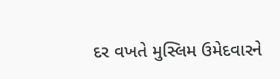દર વખતે મુસ્લિમ ઉમેદવારને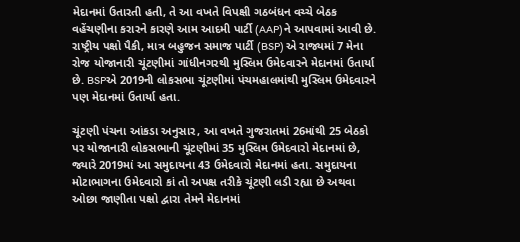મેદાનમાં ઉતારતી હતી, તે આ વખતે વિપક્ષી ગઠબંધન વચ્ચે બેઠક વહેંચણીના કરારને કારણે આમ આદમી પાર્ટી (AAP)ને આપવામાં આવી છે. રાષ્ટ્રીય પક્ષો પૈકી, માત્ર બહુજન સમાજ પાર્ટી (BSP) એ રાજ્યમાં 7 મેના રોજ યોજાનારી ચૂંટણીમાં ગાંધીનગરથી મુસ્લિમ ઉમેદવારને મેદાનમાં ઉતાર્યા છે. BSPએ 2019ની લોકસભા ચૂંટણીમાં પંચમહાલમાંથી મુસ્લિમ ઉમેદવારને પણ મેદાનમાં ઉતાર્યા હતા.

ચૂંટણી પંચના આંકડા અનુસાર, આ વખતે ગુજરાતમાં 26માંથી 25 બેઠકો પર યોજાનારી લોકસભાની ચૂંટણીમાં 35 મુસ્લિમ ઉમેદવારો મેદાનમાં છે, જ્યારે 2019માં આ સમુદાયના 43 ઉમેદવારો મેદાનમાં હતા. સમુદાયના મોટાભાગના ઉમેદવારો કાં તો અપક્ષ તરીકે ચૂંટણી લડી રહ્યા છે અથવા ઓછા જાણીતા પક્ષો દ્વારા તેમને મેદાનમાં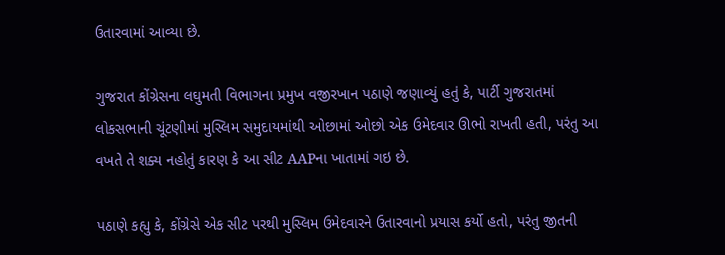ઉતારવામાં આવ્યા છે.

ગુજરાત કોંગ્રેસના લઘુમતી વિભાગના પ્રમુખ વજીરખાન પઠાણે જણાવ્યું હતું કે, પાર્ટી ગુજરાતમાં લોકસભાની ચૂંટણીમાં મુસ્લિમ સમુદાયમાંથી ઓછામાં ઓછો એક ઉમેદવાર ઊભો રાખતી હતી, પરંતુ આ વખતે તે શક્ય નહોતું કારણ કે આ સીટ AAPના ખાતામાં ગઇ છે.

પઠાણે કહ્યુ કે, કોંગ્રેસે એક સીટ પરથી મુસ્લિમ ઉમેદવારને ઉતારવાનો પ્રયાસ કર્યો હતો, પરંતુ જીતની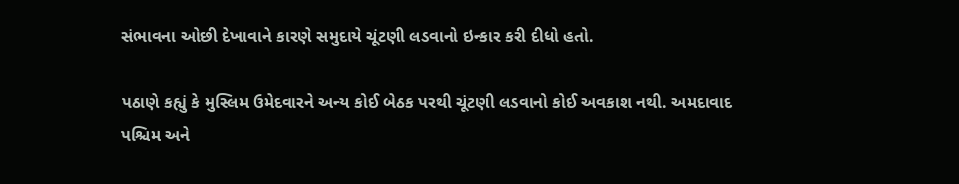સંભાવના ઓછી દેખાવાને કારણે સમુદાયે ચૂંટણી લડવાનો ઇન્કાર કરી દીધો હતો.

પઠાણે કહ્યું કે મુસ્લિમ ઉમેદવારને અન્ય કોઈ બેઠક પરથી ચૂંટણી લડવાનો કોઈ અવકાશ નથી. અમદાવાદ પશ્ચિમ અને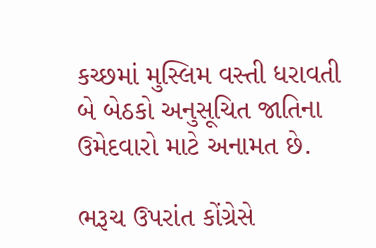કચ્છમાં મુસ્લિમ વસ્તી ધરાવતી બે બેઠકો અનુસૂચિત જાતિના ઉમેદવારો માટે અનામત છે.

ભરૂચ ઉપરાંત કોંગ્રેસે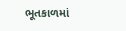ભૂતકાળમાં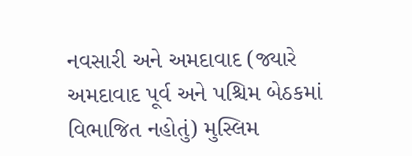નવસારી અને અમદાવાદ (જ્યારે અમદાવાદ પૂર્વ અને પશ્ચિમ બેઠકમાં વિભાજિત નહોતું) મુસ્લિમ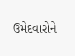ઉમેદવારોને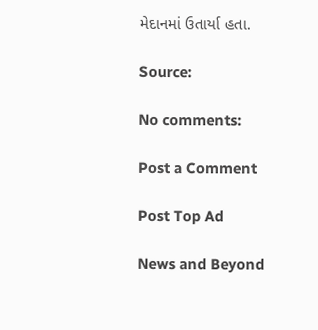મેદાનમાં ઉતાર્યા હતા.

Source:

No comments:

Post a Comment

Post Top Ad

News and Beyond